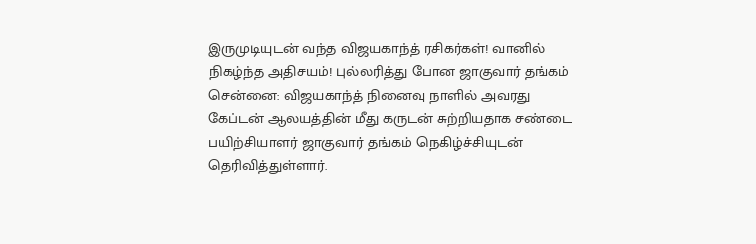இருமுடியுடன் வந்த விஜயகாந்த் ரசிகர்கள்! வானில் நிகழ்ந்த அதிசயம்! புல்லரித்து போன ஜாகுவார் தங்கம்
சென்னை: விஜயகாந்த் நினைவு நாளில் அவரது கேப்டன் ஆலயத்தின் மீது கருடன் சுற்றியதாக சண்டை பயிற்சியாளர் ஜாகுவார் தங்கம் நெகிழ்ச்சியுடன் தெரிவித்துள்ளார்.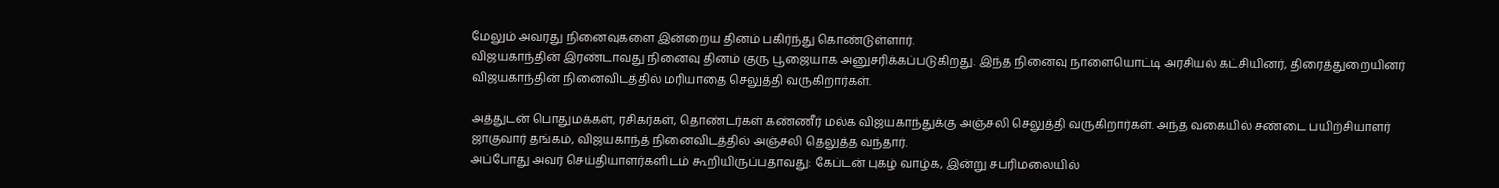மேலும் அவரது நினைவுகளை இன்றைய தினம் பகிர்ந்து கொண்டுள்ளார்.
விஜயகாந்தின் இரண்டாவது நினைவு தினம் குரு பூஜையாக அனுசரிக்கப்படுகிறது. இந்த நினைவு நாளையொட்டி அரசியல் கட்சியினர், திரைத்துறையினர் விஜயகாந்தின் நினைவிடத்தில் மரியாதை செலுத்தி வருகிறார்கள்.

அத்துடன் பொதுமக்கள், ரசிகர்கள், தொண்டர்கள் கண்ணீர் மல்க விஜயகாந்துக்கு அஞ்சலி செலுத்தி வருகிறார்கள். அந்த வகையில் சண்டை பயிற்சியாளர் ஜாகுவார் தங்கம், விஜயகாந்த் நினைவிடத்தில் அஞ்சலி தெலுத்த வந்தார்.
அப்போது அவர் செய்தியாளர்களிடம் கூறியிருப்பதாவது: கேப்டன் புகழ் வாழ்க, இன்று சபரிமலையில்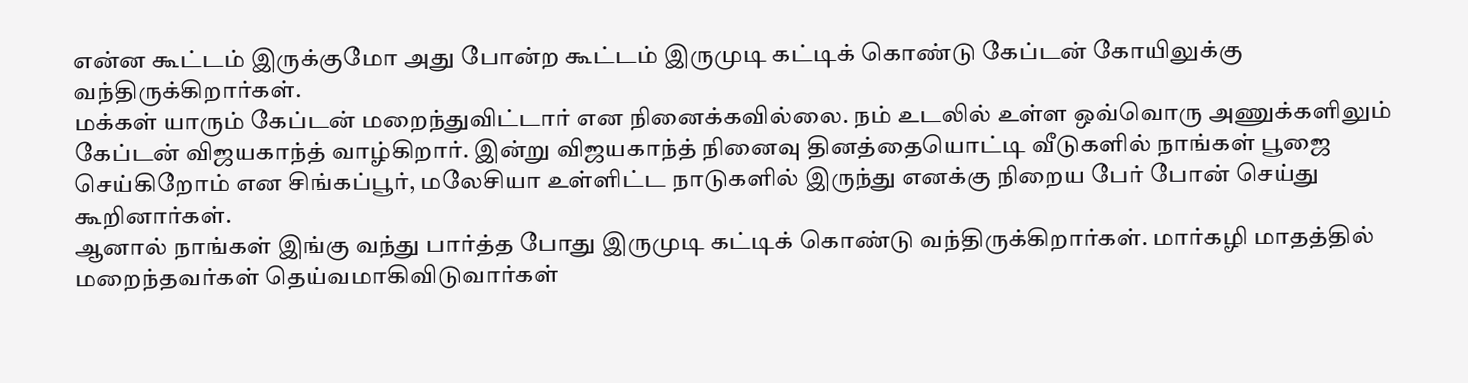என்ன கூட்டம் இருக்குமோ அது போன்ற கூட்டம் இருமுடி கட்டிக் கொண்டு கேப்டன் கோயிலுக்கு வந்திருக்கிறார்கள்.
மக்கள் யாரும் கேப்டன் மறைந்துவிட்டார் என நினைக்கவில்லை. நம் உடலில் உள்ள ஒவ்வொரு அணுக்களிலும் கேப்டன் விஜயகாந்த் வாழ்கிறார். இன்று விஜயகாந்த் நினைவு தினத்தையொட்டி வீடுகளில் நாங்கள் பூஜை செய்கிறோம் என சிங்கப்பூர், மலேசியா உள்ளிட்ட நாடுகளில் இருந்து எனக்கு நிறைய பேர் போன் செய்து கூறினார்கள்.
ஆனால் நாங்கள் இங்கு வந்து பார்த்த போது இருமுடி கட்டிக் கொண்டு வந்திருக்கிறார்கள். மார்கழி மாதத்தில் மறைந்தவர்கள் தெய்வமாகிவிடுவார்கள்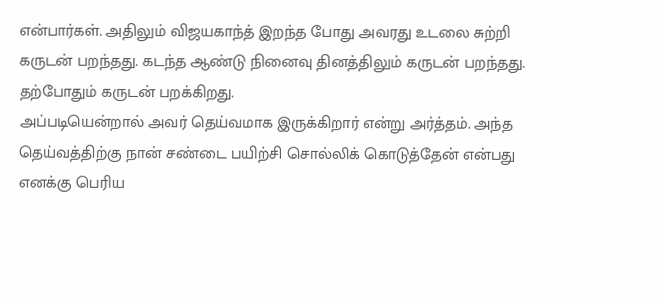என்பார்கள். அதிலும் விஜயகாந்த் இறந்த போது அவரது உடலை சுற்றி கருடன் பறந்தது. கடந்த ஆண்டு நினைவு தினத்திலும் கருடன் பறந்தது. தற்போதும் கருடன் பறக்கிறது.
அப்படியென்றால் அவர் தெய்வமாக இருக்கிறார் என்று அர்த்தம். அந்த தெய்வத்திற்கு நான் சண்டை பயிற்சி சொல்லிக் கொடுத்தேன் என்பது எனக்கு பெரிய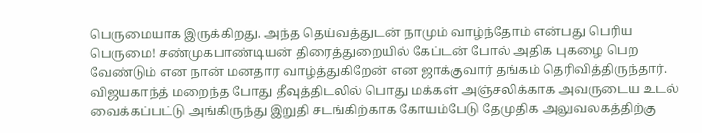பெருமையாக இருக்கிறது. அந்த தெய்வத்துடன் நாமும் வாழ்ந்தோம் என்பது பெரிய பெருமை! சண்முகபாண்டியன் திரைத்துறையில் கேப்டன் போல் அதிக புகழை பெற வேண்டும் என நான் மனதார வாழ்த்துகிறேன் என ஜாக்குவார் தங்கம் தெரிவித்திருந்தார்.
விஜயகாந்த் மறைந்த போது தீவுத்திடலில் பொது மக்கள் அஞ்சலிக்காக அவருடைய உடல் வைக்கப்பட்டு அங்கிருந்து இறுதி சடங்கிற்காக கோயம்பேடு தேமுதிக அலுவலகத்திற்கு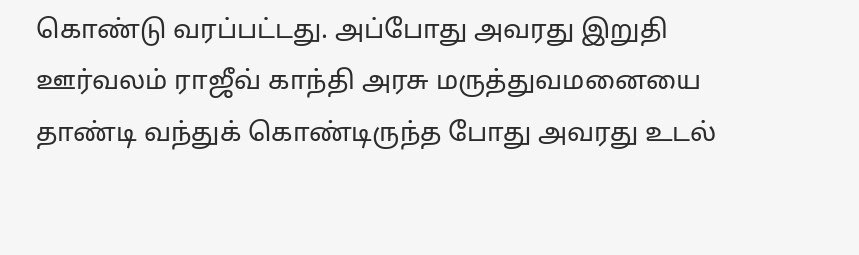கொண்டு வரப்பட்டது. அப்போது அவரது இறுதி ஊர்வலம் ராஜீவ் காந்தி அரசு மருத்துவமனையை தாண்டி வந்துக் கொண்டிருந்த போது அவரது உடல்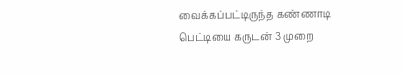வைக்கப்பட்டிருந்த கண்ணாடி பெட்டியை கருடன் 3 முறை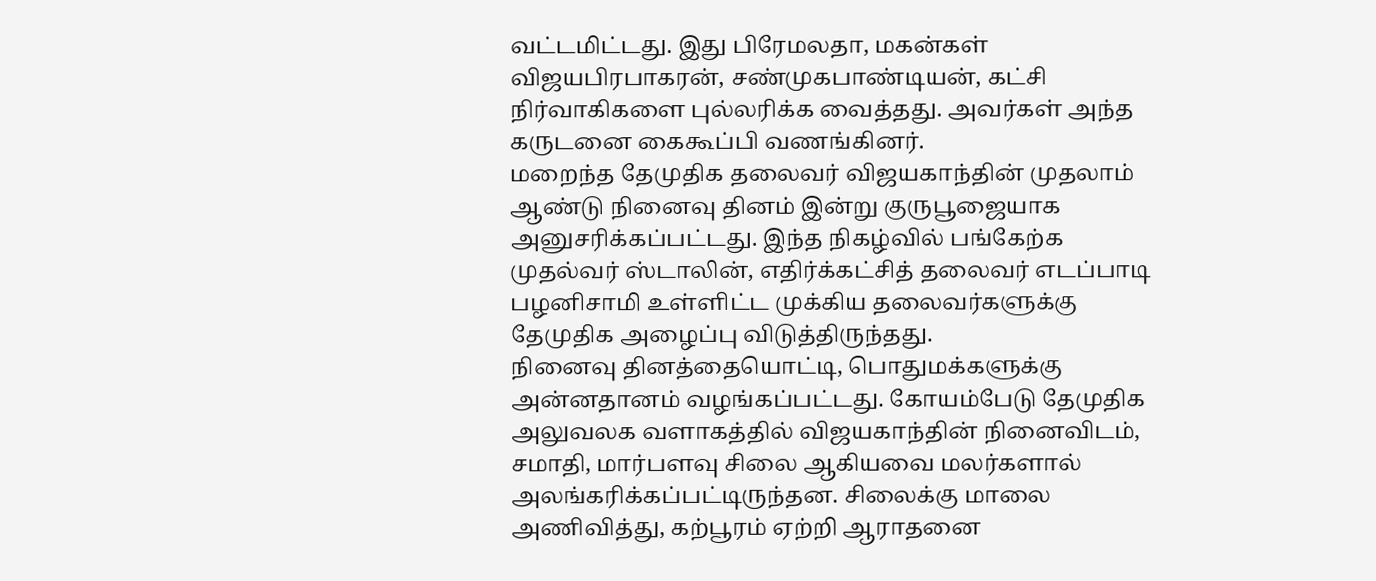வட்டமிட்டது. இது பிரேமலதா, மகன்கள் விஜயபிரபாகரன், சண்முகபாண்டியன், கட்சி நிர்வாகிகளை புல்லரிக்க வைத்தது. அவர்கள் அந்த கருடனை கைகூப்பி வணங்கினர்.
மறைந்த தேமுதிக தலைவர் விஜயகாந்தின் முதலாம் ஆண்டு நினைவு தினம் இன்று குருபூஜையாக அனுசரிக்கப்பட்டது. இந்த நிகழ்வில் பங்கேற்க முதல்வர் ஸ்டாலின், எதிர்க்கட்சித் தலைவர் எடப்பாடி பழனிசாமி உள்ளிட்ட முக்கிய தலைவர்களுக்கு தேமுதிக அழைப்பு விடுத்திருந்தது.
நினைவு தினத்தையொட்டி, பொதுமக்களுக்கு அன்னதானம் வழங்கப்பட்டது. கோயம்பேடு தேமுதிக அலுவலக வளாகத்தில் விஜயகாந்தின் நினைவிடம், சமாதி, மார்பளவு சிலை ஆகியவை மலர்களால் அலங்கரிக்கப்பட்டிருந்தன. சிலைக்கு மாலை அணிவித்து, கற்பூரம் ஏற்றி ஆராதனை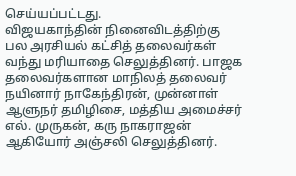செய்யப்பட்டது.
விஜயகாந்தின் நினைவிடத்திற்கு பல அரசியல் கட்சித் தலைவர்கள் வந்து மரியாதை செலுத்தினர். பாஜக தலைவர்களான மாநிலத் தலைவர் நயினார் நாகேந்திரன், முன்னாள் ஆளுநர் தமிழிசை, மத்திய அமைச்சர் எல். முருகன், கரு நாகராஜன் ஆகியோர் அஞ்சலி செலுத்தினர்.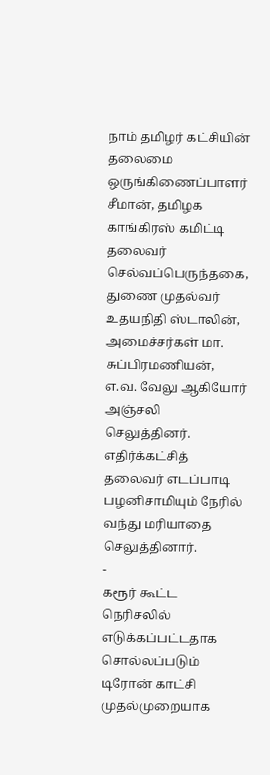நாம் தமிழர் கட்சியின் தலைமை ஒருங்கிணைப்பாளர் சீமான், தமிழக காங்கிரஸ் கமிட்டி தலைவர் செல்வப்பெருந்தகை, துணை முதல்வர் உதயநிதி ஸ்டாலின், அமைச்சர்கள் மா. சுப்பிரமணியன், எ.வ. வேலு ஆகியோர் அஞ்சலி செலுத்தினர். எதிர்க்கட்சித் தலைவர் எடப்பாடி பழனிசாமியும் நேரில் வந்து மரியாதை செலுத்தினார்.
-
கரூர் கூட்ட நெரிசலில் எடுக்கப்பட்டதாக சொல்லப்படும் டிரோன் காட்சி முதல்முறையாக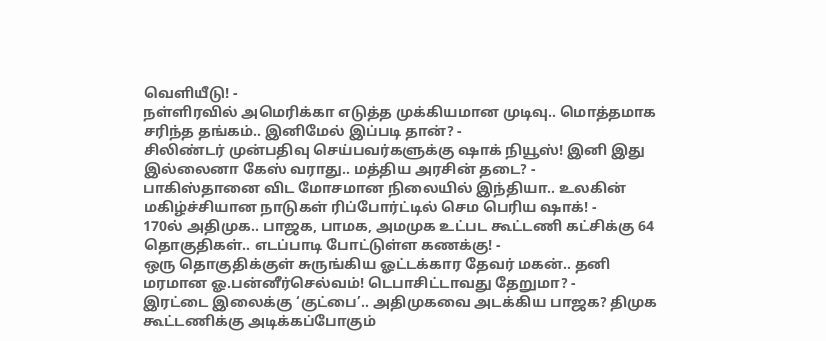வெளியீடு! -
நள்ளிரவில் அமெரிக்கா எடுத்த முக்கியமான முடிவு.. மொத்தமாக சரிந்த தங்கம்.. இனிமேல் இப்படி தான்? -
சிலிண்டர் முன்பதிவு செய்பவர்களுக்கு ஷாக் நியூஸ்! இனி இது இல்லைனா கேஸ் வராது.. மத்திய அரசின் தடை? -
பாகிஸ்தானை விட மோசமான நிலையில் இந்தியா.. உலகின் மகிழ்ச்சியான நாடுகள் ரிப்போர்ட்டில் செம பெரிய ஷாக்! -
170ல் அதிமுக.. பாஜக, பாமக, அமமுக உட்பட கூட்டணி கட்சிக்கு 64 தொகுதிகள்.. எடப்பாடி போட்டுள்ள கணக்கு! -
ஒரு தொகுதிக்குள் சுருங்கிய ஓட்டக்கார தேவர் மகன்.. தனி மரமான ஓ.பன்னீர்செல்வம்! டெபாசிட்டாவது தேறுமா? -
இரட்டை இலைக்கு ‘குட்பை’.. அதிமுகவை அடக்கிய பாஜக? திமுக கூட்டணிக்கு அடிக்கப்போகும்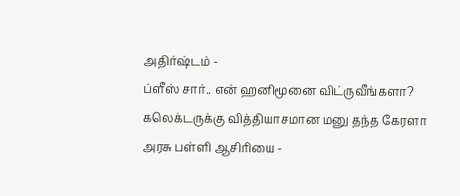அதிர்ஷ்டம் -
ப்ளீஸ் சார்.. என் ஹனிமூனை விட்ருவீங்களா? கலெக்டருக்கு வித்தியாசமான மனு தந்த கேரளா அரசு பள்ளி ஆசிரியை -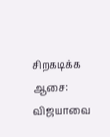சிறகடிக்க ஆசை: விஜயாவை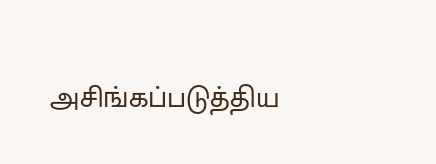அசிங்கப்படுத்திய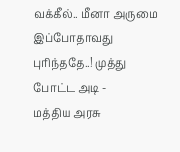வக்கீல்.. மீனா அருமை இப்போதாவது புரிந்ததே..! முத்து போட்ட அடி -
மத்திய அரசு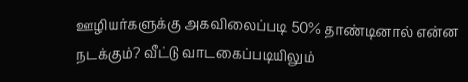ஊழியர்களுக்கு அகவிலைப்படி 50% தாண்டினால் என்ன நடக்கும்? வீட்டு வாடகைப்படியிலும்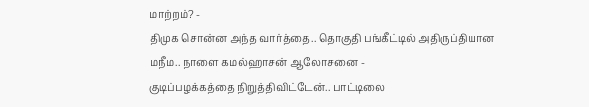மாற்றம்? -
திமுக சொன்ன அந்த வார்த்தை.. தொகுதி பங்கீட்டில் அதிருப்தியான மநீம.. நாளை கமல்ஹாசன் ஆலோசனை -
குடிப்பழக்கத்தை நிறுத்திவிட்டேன்.. பாட்டிலை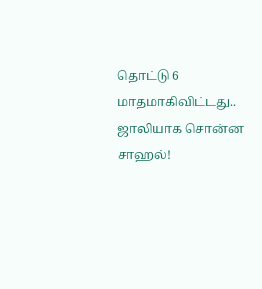தொட்டு 6 மாதமாகிவிட்டது.. ஜாலியாக சொன்ன சாஹல்!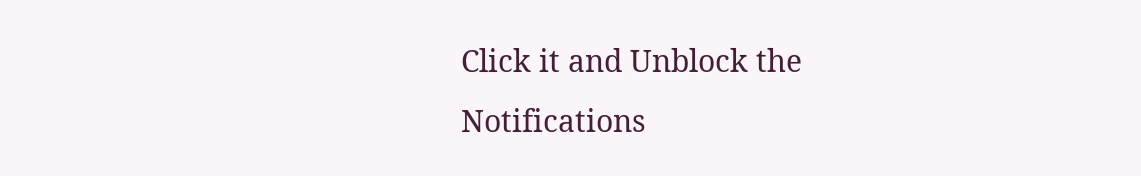Click it and Unblock the Notifications